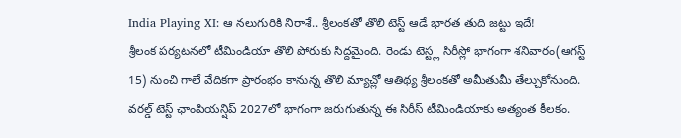India Playing XI: ఆ నలుగురికి నిరాశే.. శ్రీలంకతో తొలి టెస్ట్ ఆడే భారత తుది జట్టు ఇదే!
శ్రీలంక పర్యటనలో టీమిండియా తొలి పోరుకు సిద్దమైంది. రెండు టెస్ట్ల సిరీస్లో భాగంగా శనివారం(ఆగస్ట్ 15) నుంచి గాలే వేదికగా ప్రారంభం కానున్న తొలి మ్యాచ్లో ఆతిథ్య శ్రీలంకతో అమీతుమీ తేల్చుకోనుంది. వరల్డ్ టెస్ట్ ఛాంపియన్షిప్ 2027లో భాగంగా జరుగుతున్న ఈ సిరీస్ టీమిండియాకు అత్యంత కీలకం.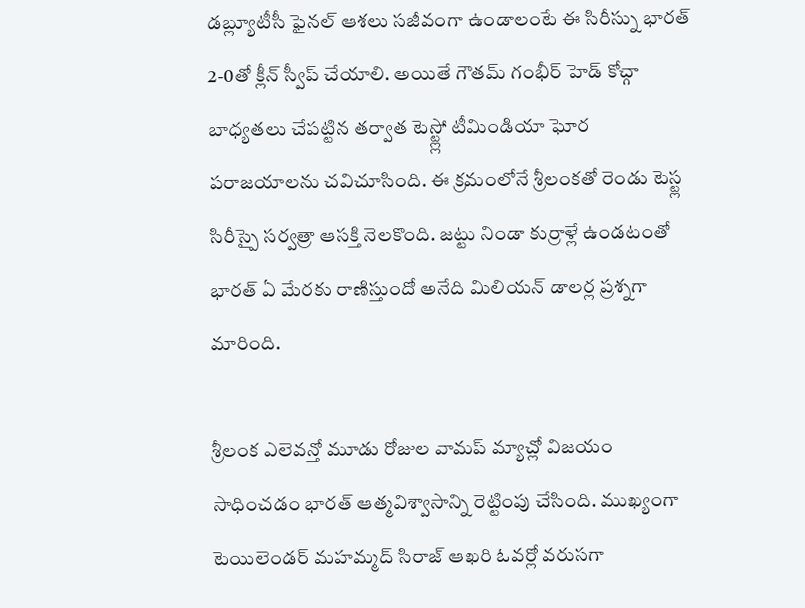డబ్ల్యూటీసీ ఫైనల్ ఆశలు సజీవంగా ఉండాలంటే ఈ సిరీస్ను భారత్ 2-0తో క్లీన్ స్వీప్ చేయాలి. అయితే గౌతమ్ గంభీర్ హెడ్ కోచ్గా బాధ్యతలు చేపట్టిన తర్వాత టెస్ట్ల్లో టీమిండియా ఘోర పరాజయాలను చవిచూసింది. ఈ క్రమంలోనే శ్రీలంకతో రెండు టెస్ట్ల సిరీస్పై సర్వత్రా ఆసక్తి నెలకొంది. జట్టు నిండా కుర్రాళ్లే ఉండటంతో భారత్ ఏ మేరకు రాణిస్తుందో అనేది మిలియన్ డాలర్ల ప్రశ్నగా మారింది.

శ్రీలంక ఎలెవన్తో మూడు రోజుల వామప్ మ్యాచ్లో విజయం సాధించడం భారత్ ఆత్మవిశ్వాసాన్ని రెట్టింపు చేసింది. ముఖ్యంగా టెయిలెండర్ మహమ్మద్ సిరాజ్ ఆఖరి ఓవర్లో వరుసగా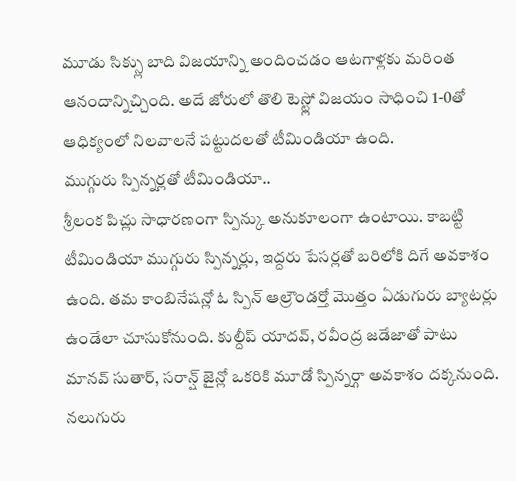మూడు సిక్స్లు బాది విజయాన్ని అందించడం ఆటగాళ్లకు మరింత ఆనందాన్నిచ్చింది. అదే జోరులో తొలి టెస్ట్లో విజయం సాధించి 1-0తో ఆధిక్యంలో నిలవాలనే పట్టుదలతో టీమిండియా ఉంది.
ముగ్గురు స్పిన్నర్లతో టీమిండియా..
శ్రీలంక పిచ్లు సాధారణంగా స్పిన్కు అనుకూలంగా ఉంటాయి. కాబట్టి టీమిండియా ముగ్గురు స్పిన్నర్లు, ఇద్దరు పేసర్లతో బరిలోకి దిగే అవకాశం ఉంది. తమ కాంబినేషన్లో ఓ స్పిన్ ఆల్రౌండర్తో మొత్తం ఏడుగురు బ్యాటర్లు ఉండేలా చూసుకోనుంది. కుల్దీప్ యాదవ్, రవీంద్ర జడేజాతో పాటు మానవ్ సుతార్, సరాన్ష్ జైన్లో ఒకరికి మూడో స్పిన్నర్గా అవకాశం దక్కనుంది. నలుగురు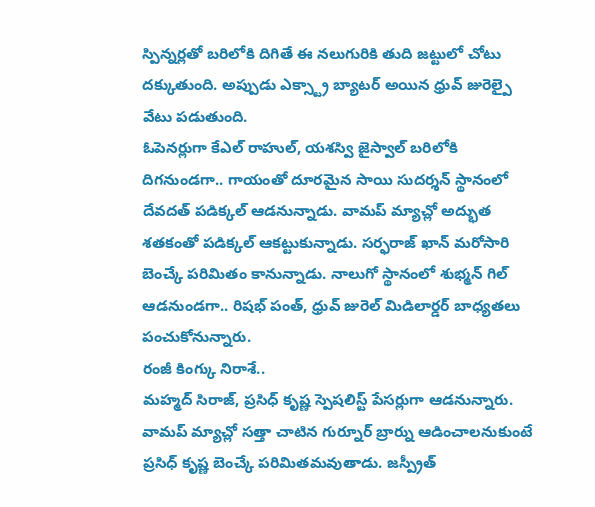స్పిన్నర్లతో బరిలోకి దిగితే ఈ నలుగురికి తుది జట్టులో చోటు దక్కుతుంది. అప్పుడు ఎక్స్ట్రా బ్యాటర్ అయిన ధ్రువ్ జురెల్పై వేటు పడుతుంది.
ఓపెనర్లుగా కేఎల్ రాహుల్, యశస్వి జైస్వాల్ బరిలోకి దిగనుండగా.. గాయంతో దూరమైన సాయి సుదర్శన్ స్థానంలో దేవదత్ పడిక్కల్ ఆడనున్నాడు. వామప్ మ్యాచ్లో అద్భుత శతకంతో పడిక్కల్ ఆకట్టుకున్నాడు. సర్ఫరాజ్ ఖాన్ మరోసారి బెంచ్కే పరిమితం కానున్నాడు. నాలుగో స్థానంలో శుభ్మన్ గిల్ ఆడనుండగా.. రిషభ్ పంత్, ధ్రువ్ జురెల్ మిడిలార్డర్ బాధ్యతలు పంచుకోనున్నారు.
రంజీ కింగ్కు నిరాశే..
మహ్మద్ సిరాజ్, ప్రసిధ్ కృష్ణ స్పెషలిస్ట్ పేసర్లుగా ఆడనున్నారు. వామప్ మ్యాచ్లో సత్తా చాటిన గుర్నూర్ బ్రార్ను ఆడించాలనుకుంటే ప్రసిధ్ కృష్ణ బెంచ్కే పరిమితమవుతాడు. జస్ప్రీత్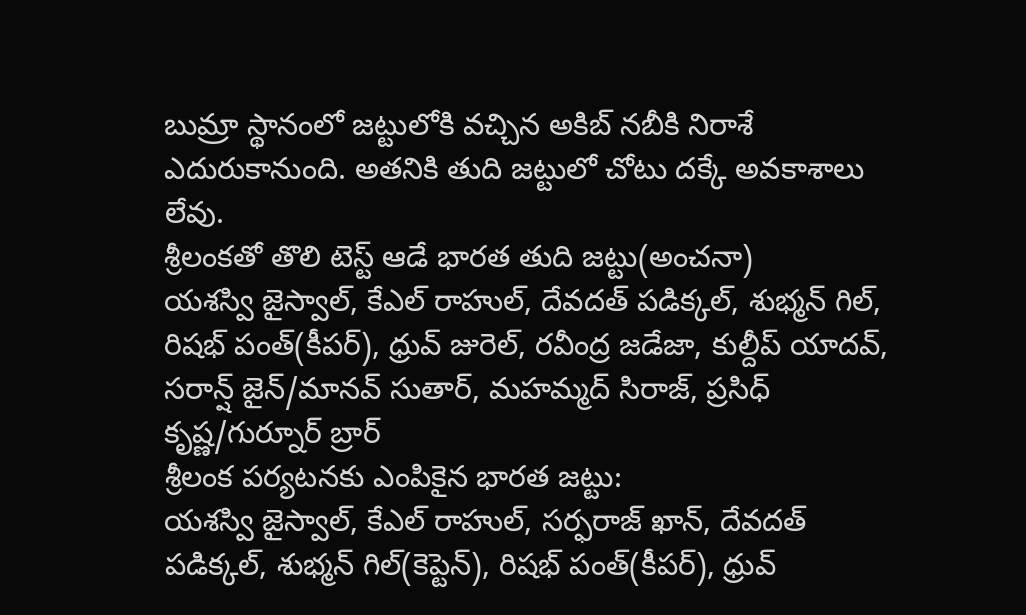బుమ్రా స్థానంలో జట్టులోకి వచ్చిన అకిబ్ నబీకి నిరాశే ఎదురుకానుంది. అతనికి తుది జట్టులో చోటు దక్కే అవకాశాలు లేవు.
శ్రీలంకతో తొలి టెస్ట్ ఆడే భారత తుది జట్టు(అంచనా)
యశస్వి జైస్వాల్, కేఎల్ రాహుల్, దేవదత్ పడిక్కల్, శుభ్మన్ గిల్, రిషభ్ పంత్(కీపర్), ధ్రువ్ జురెల్, రవీంద్ర జడేజా, కుల్దీప్ యాదవ్, సరాన్ష్ జైన్/మానవ్ సుతార్, మహమ్మద్ సిరాజ్, ప్రసిధ్ కృష్ణ/గుర్నూర్ బ్రార్
శ్రీలంక పర్యటనకు ఎంపికైన భారత జట్టు:
యశస్వి జైస్వాల్, కేఎల్ రాహుల్, సర్ఫరాజ్ ఖాన్, దేవదత్ పడిక్కల్, శుభ్మన్ గిల్(కెప్టెన్), రిషభ్ పంత్(కీపర్), ధ్రువ్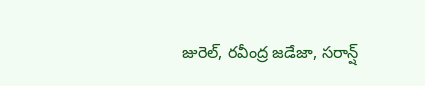జురెల్, రవీంద్ర జడేజా, సరాన్ష్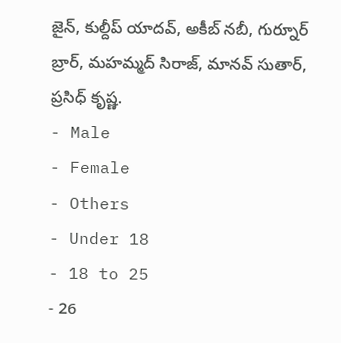జైన్, కుల్దీప్ యాదవ్, అకీబ్ నబీ, గుర్నూర్ బ్రార్, మహమ్మద్ సిరాజ్, మానవ్ సుతార్, ప్రసిధ్ కృష్ణ.
- Male
- Female
- Others
- Under 18
- 18 to 25
- 26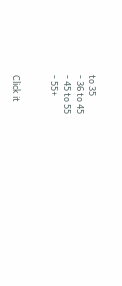to 35
- 36 to 45
- 45 to 55
- 55+


Click it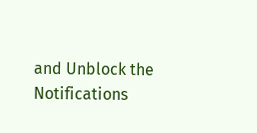and Unblock the Notifications